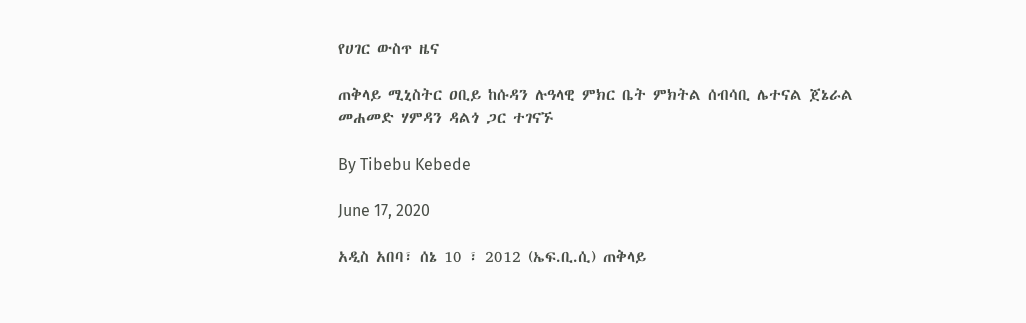የሀገር ውስጥ ዜና

ጠቅላይ ሚኒስትር ዐቢይ ከሱዳን ሉዓላዊ ምክር ቤት ምክትል ሰብሳቢ ሌተናል ጀኔራል መሐመድ ሃምዳን ዳልጎ ጋር ተገናኙ

By Tibebu Kebede

June 17, 2020

አዲስ አበባ፣ ሰኔ 10 ፣ 2012 (ኤፍ.ቢ.ሲ) ጠቅላይ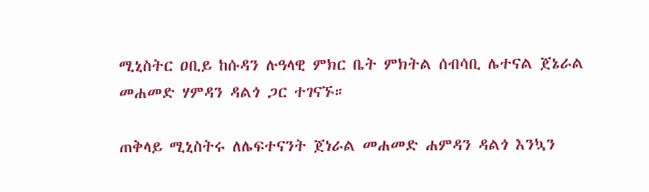ሚኒስትር ዐቢይ ከሱዳን ሉዓላዊ ምክር ቤት ምክትል ሰብሳቢ ሌተናል ጀኔራል መሐመድ ሃምዳን ዳልጎ ጋር ተገናኙ።

ጠቅላይ ሚኒስትሩ ለሌፍተናንት ጀነራል መሐመድ ሐምዳን ዳልጎ እንኳን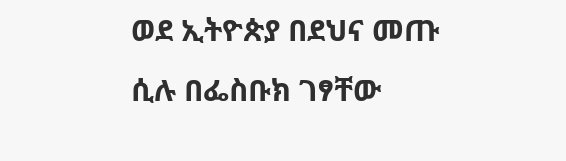ወደ ኢትዮጵያ በደህና መጡ ሲሉ በፌስቡክ ገፃቸው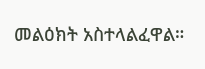መልዕክት አስተላልፈዋል።